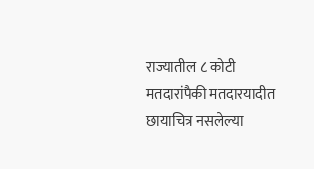राज्यातील ८ कोटी मतदारांपैकी मतदारयादीत छायाचित्र नसलेल्या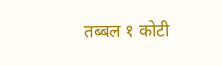तब्बल १ कोटी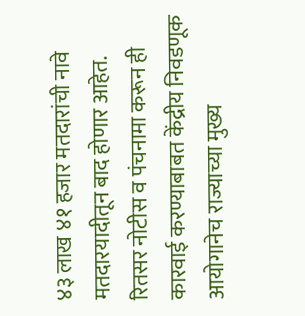४३ लाख ४१ हजार मतदारांची नावे मतदारयादीतून बाद होणार आहेत. रितसर नोटीस व पंचनामा करून ही कारवाई करण्याबाबत केंद्रीय निवडणूक आयोगानेच राज्याच्या मुख्य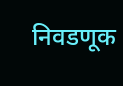निवडणूक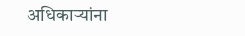अधिकाऱ्यांना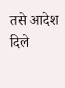तसे आदेश दिले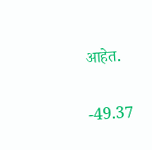आहेत.


-49.37